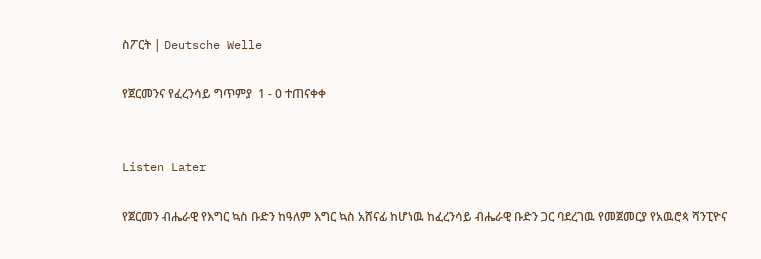ስፖርት | Deutsche Welle

የጀርመንና የፈረንሳይ ግጥምያ  1 - 0 ተጠናቀቀ


Listen Later

የጀርመን ብሔራዊ የእግር ኳስ ቡድን ከዓለም እግር ኳስ አሸናፊ ከሆነዉ ከፈረንሳይ ብሔራዊ ቡድን ጋር ባደረገዉ የመጀመርያ የአዉሮጳ ሻንፒዮና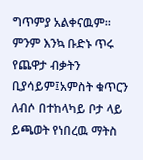ግጥምያ አልቀናዉም። ምንም እንኳ ቡድኑ ጥሩ የጨዋታ ብቃትን ቢያሳይም፤አምስት ቁጥርን ለብሶ በተከላካይ ቦታ ላይ ይጫወት የነበረዉ ማትስ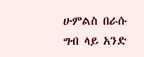ሁምልስ በራሱ ግብ ላይ አንድ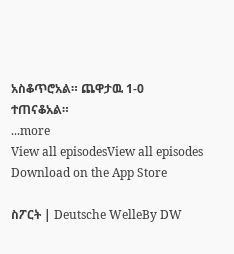አስቆጥሮአል። ጨዋታዉ 1-0 ተጠናቆአል።
...more
View all episodesView all episodes
Download on the App Store

ስፖርት | Deutsche WelleBy DW